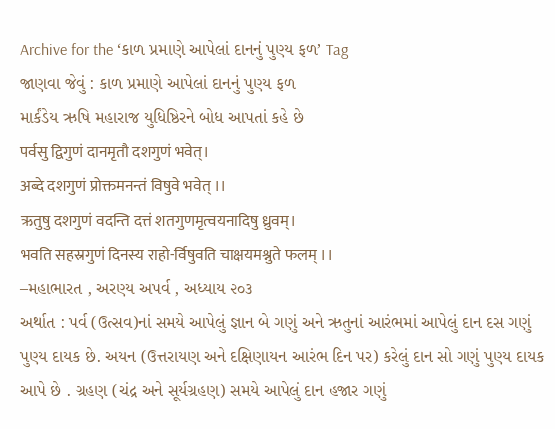Archive for the ‘કાળ પ્રમાણે આપેલાં દાનનું પુણ્ય ફળ’ Tag
જાણવા જેવું : કાળ પ્રમાણે આપેલાં દાનનું પુણ્ય ફળ
માર્કંડેય ઋષિ મહારાજ યુધિષ્ઠિરને બોધ આપતાં કહે છે
पर्वसु द्विगुणं दानमृतौ दशगुणं भवेत्।
अब्दे दशगुणं प्रोक्तमनन्तं विषुवे भवेत् ।।
ऋतुषु दशगुणं वदन्ति दत्तं शतगुणमृत्वयनादिषु ध्रुवम्।
भवति सहस्रगुणं दिनस्य राहो-र्विषुवति चाक्षयमश्नुते फलम् ।।
–મહાભારત , અરણ્ય અપર્વ , અધ્યાય ૨૦૩
અર્થાત : પર્વ (ઉત્સવ)નાં સમયે આપેલું જ્ઞાન બે ગણું અને ઋતુનાં આરંભમાં આપેલું દાન દસ ગણું પુણ્ય દાયક છે. અયન (ઉત્તરાયણ અને દક્ષિણાયન આરંભ દિન પર) કરેલું દાન સો ગણું પુણ્ય દાયક આપે છે . ગ્રહણ (ચંદ્ર અને સૂર્યગ્રહણ) સમયે આપેલું દાન હજાર ગણું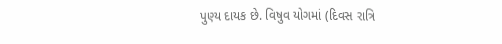પુણ્ય દાયક છે. વિષુવ યોગમાં (દિવસ રાત્રિ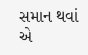સમાન થવાં એ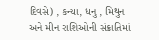દિવસે) , કન્યા, ધનુ , મિથુન અને મીન રાશિઓની સંક્રાતિમાં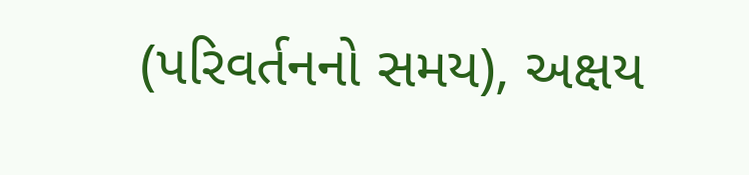(પરિવર્તનનો સમય), અક્ષય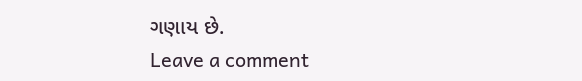ગણાય છે.
Leave a comment